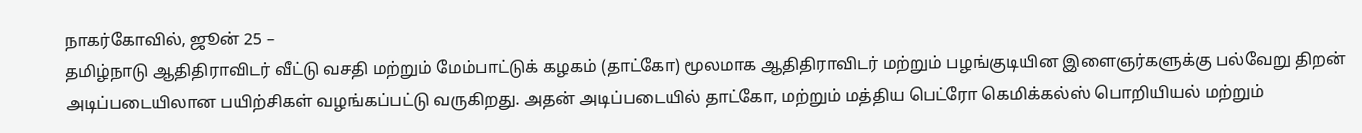நாகர்கோவில், ஜூன் 25 –
தமிழ்நாடு ஆதிதிராவிடர் வீட்டு வசதி மற்றும் மேம்பாட்டுக் கழகம் (தாட்கோ) மூலமாக ஆதிதிராவிடர் மற்றும் பழங்குடியின இளைஞர்களுக்கு பல்வேறு திறன் அடிப்படையிலான பயிற்சிகள் வழங்கப்பட்டு வருகிறது. அதன் அடிப்படையில் தாட்கோ, மற்றும் மத்திய பெட்ரோ கெமிக்கல்ஸ் பொறியியல் மற்றும்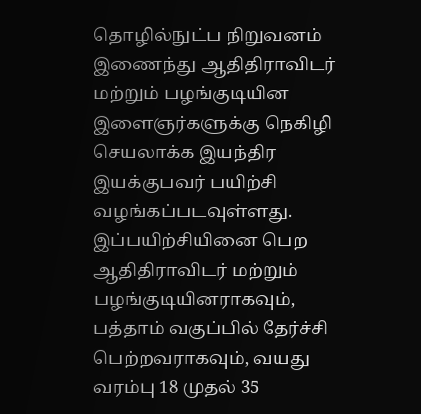தொழில்நுட்ப நிறுவனம் இணைந்து ஆதிதிராவிடர் மற்றும் பழங்குடியின இளைஞர்களுக்கு நெகிழி செயலாக்க இயந்திர இயக்குபவர் பயிற்சி வழங்கப்படவுள்ளது.
இப்பயிற்சியினை பெற ஆதிதிராவிடர் மற்றும் பழங்குடியினராகவும், பத்தாம் வகுப்பில் தேர்ச்சி பெற்றவராகவும், வயது வரம்பு 18 முதல் 35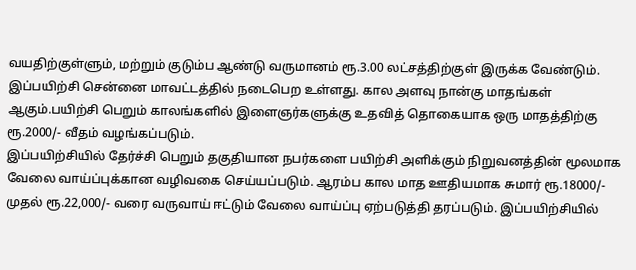வயதிற்குள்ளும், மற்றும் குடும்ப ஆண்டு வருமானம் ரூ.3.00 லட்சத்திற்குள் இருக்க வேண்டும். இப்பயிற்சி சென்னை மாவட்டத்தில் நடைபெற உள்ளது. கால அளவு நான்கு மாதங்கள் ஆகும்.பயிற்சி பெறும் காலங்களில் இளைஞர்களுக்கு உதவித் தொகையாக ஒரு மாதத்திற்கு ரூ.2000/- வீதம் வழங்கப்படும்.
இப்பயிற்சியில் தேர்ச்சி பெறும் தகுதியான நபர்களை பயிற்சி அளிக்கும் நிறுவனத்தின் மூலமாக வேலை வாய்ப்புக்கான வழிவகை செய்யப்படும். ஆரம்ப கால மாத ஊதியமாக சுமார் ரூ.18000/- முதல் ரூ.22,000/- வரை வருவாய் ஈட்டும் வேலை வாய்ப்பு ஏற்படுத்தி தரப்படும். இப்பயிற்சியில்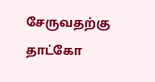சேருவதற்கு தாட்கோ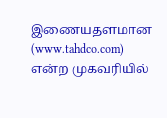இணையதளமான (www.tahdco.com) என்ற முகவரியில்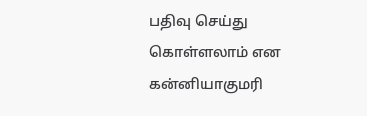பதிவு செய்து கொள்ளலாம் என கன்னியாகுமரி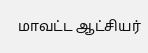மாவட்ட ஆட்சியர்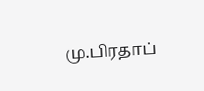மு.பிரதாப்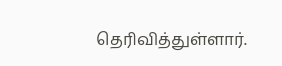தெரிவித்துள்ளார்.